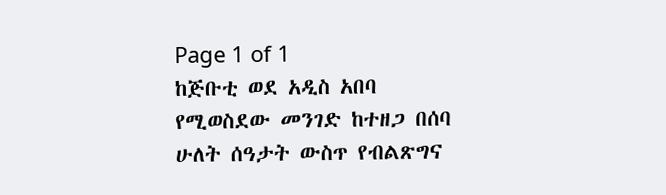Page 1 of 1
ከጅቡቲ ወደ አዲስ አበባ የሚወስደው መንገድ ከተዘጋ በሰባ ሁለት ሰዓታት ውስጥ የብልጽግና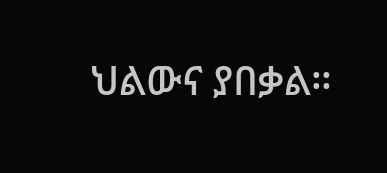ህልውና ያበቃል።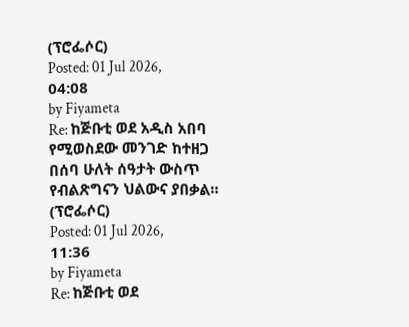(ፕሮፌሶር)
Posted: 01 Jul 2026, 04:08
by Fiyameta
Re: ከጅቡቲ ወደ አዲስ አበባ የሚወስደው መንገድ ከተዘጋ በሰባ ሁለት ሰዓታት ውስጥ የብልጽግናን ህልውና ያበቃል። (ፕሮፌሶር)
Posted: 01 Jul 2026, 11:36
by Fiyameta
Re: ከጅቡቲ ወደ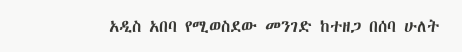አዲስ አበባ የሚወስደው መንገድ ከተዘጋ በሰባ ሁለት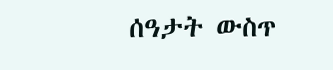ሰዓታት ውስጥ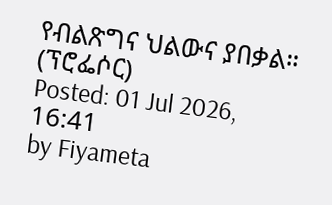የብልጽግና ህልውና ያበቃል። (ፕሮፌሶር)
Posted: 01 Jul 2026, 16:41
by Fiyameta